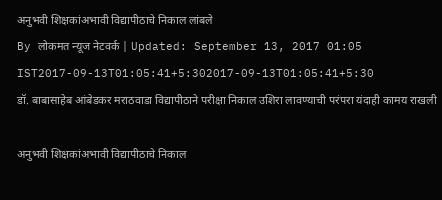अनुभवी शिक्षकांअभावी विद्यापीठाचे निकाल लांबले
By लोकमत न्यूज नेटवर्क | Updated: September 13, 2017 01:05 IST2017-09-13T01:05:41+5:302017-09-13T01:05:41+5:30
डॉ. बाबासाहेब आंबेडकर मराठवाडा विद्यापीठाने परीक्षा निकाल उशिरा लावण्याची परंपरा यंदाही कामय राखली

अनुभवी शिक्षकांअभावी विद्यापीठाचे निकाल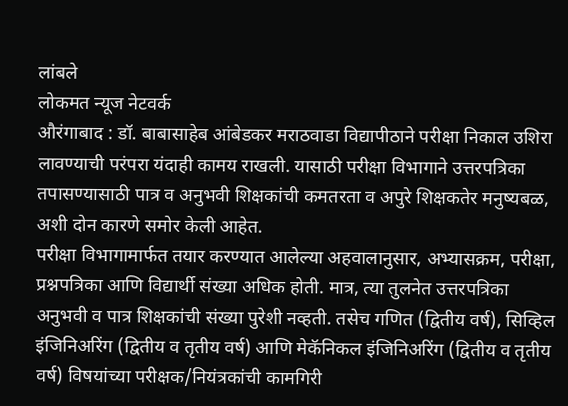लांबले
लोकमत न्यूज नेटवर्क
औरंगाबाद : डॉ. बाबासाहेब आंबेडकर मराठवाडा विद्यापीठाने परीक्षा निकाल उशिरा लावण्याची परंपरा यंदाही कामय राखली. यासाठी परीक्षा विभागाने उत्तरपत्रिका तपासण्यासाठी पात्र व अनुभवी शिक्षकांची कमतरता व अपुरे शिक्षकतेर मनुष्यबळ, अशी दोन कारणे समोर केली आहेत.
परीक्षा विभागामार्फत तयार करण्यात आलेल्या अहवालानुसार, अभ्यासक्रम, परीक्षा, प्रश्नपत्रिका आणि विद्यार्थी संख्या अधिक होती. मात्र, त्या तुलनेत उत्तरपत्रिका अनुभवी व पात्र शिक्षकांची संख्या पुरेशी नव्हती. तसेच गणित (द्वितीय वर्ष), सिव्हिल इंजिनिअरिंग (द्वितीय व तृतीय वर्ष) आणि मेकॅनिकल इंजिनिअरिंग (द्वितीय व तृतीय वर्ष) विषयांच्या परीक्षक/नियंत्रकांची कामगिरी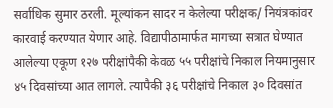सर्वाधिक सुमार ठरली. मूल्यांकन सादर न केलेल्या परीक्षक/ नियंत्रकांवर कारवाई करण्यात येणार आहे. विद्यापीठामार्फत मागच्या सत्रात घेण्यात आलेल्या एकूण १२७ परीक्षांपैकी केवळ ५५ परीक्षांचे निकाल नियमानुसार ४५ दिवसांच्या आत लागले. त्यापैकी ३६ परीक्षांचे निकाल ३० दिवसांत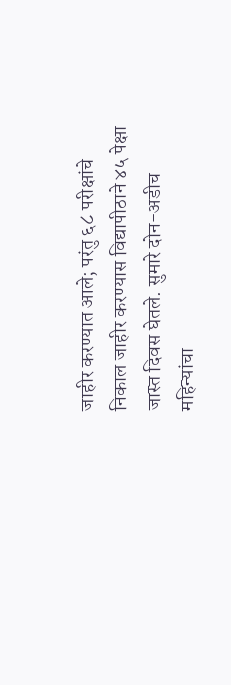जाहीर करण्यात आले; परंतु ६८ परीक्षांचे निकाल जाहीर करण्यास विद्यापीठाने ४५ पेक्षा जास्त दिवस घेतले. सुमारे दोन-अडीच महिन्यांचा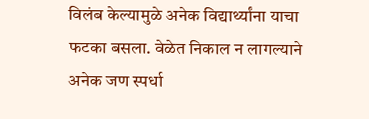विलंब केल्यामुळे अनेक विद्यार्थ्यांना याचा फटका बसला. वेळेत निकाल न लागल्याने अनेक जण स्पर्धा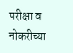परीक्षा व नोकरीच्या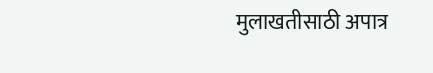मुलाखतीसाठी अपात्र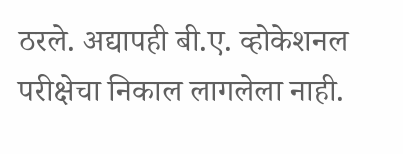ठरले. अद्यापही बी.ए. व्होकेशनल परीक्षेचा निकाल लागलेला नाही.